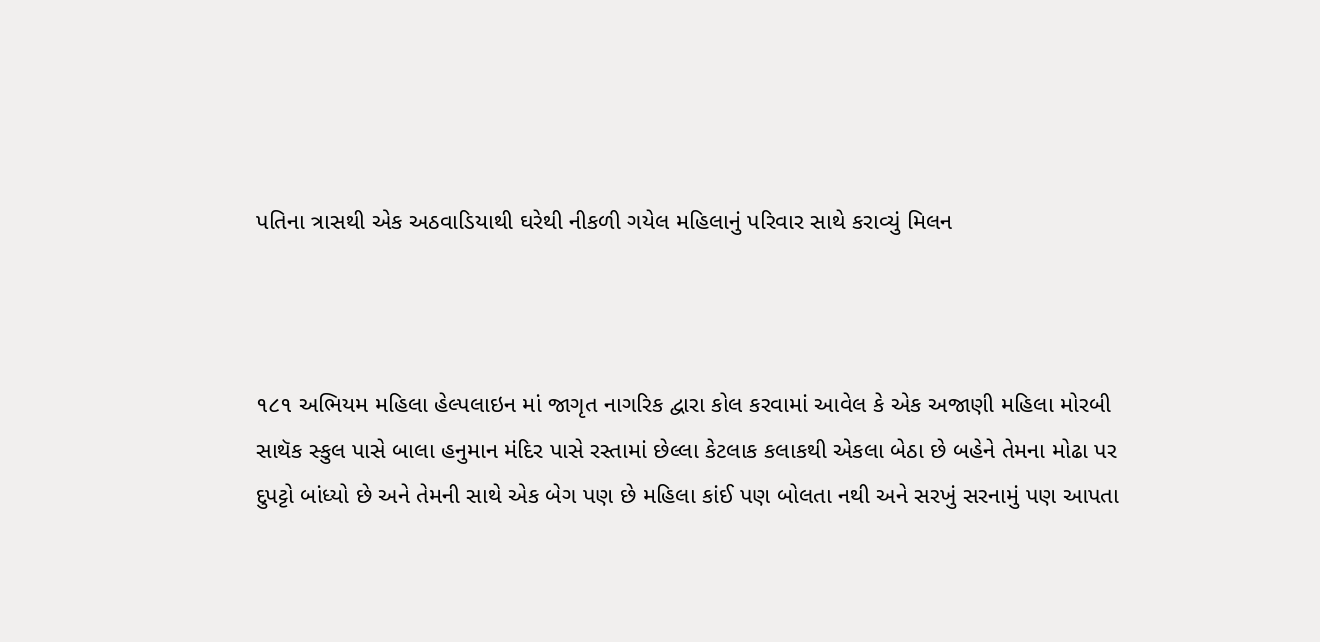પતિના ત્રાસથી એક અઠવાડિયાથી ઘરેથી નીકળી ગયેલ મહિલાનું પરિવાર સાથે કરાવ્યું મિલન



૧૮૧ અભિયમ મહિલા હેલ્પલાઇન માં જાગૃત નાગરિક દ્વારા કોલ કરવામાં આવેલ કે એક અજાણી મહિલા મોરબી સાથૅક સ્કુલ પાસે બાલા હનુમાન મંદિર પાસે રસ્તામાં છેલ્લા કેટલાક કલાકથી એકલા બેઠા છે બહેને તેમના મોઢા પર દુપટ્ટો બાંધ્યો છે અને તેમની સાથે એક બેગ પણ છે મહિલા કાંઈ પણ બોલતા નથી અને સરખું સરનામું પણ આપતા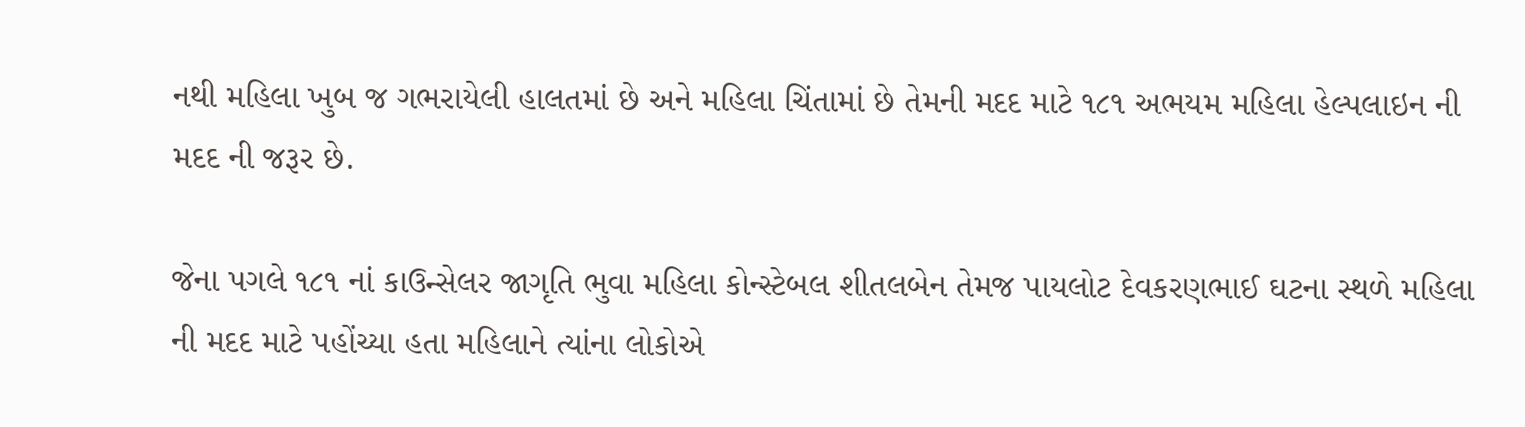નથી મહિલા ખુબ જ ગભરાયેલી હાલતમાં છે અને મહિલા ચિંતામાં છે તેમની મદદ માટે ૧૮૧ અભયમ મહિલા હેલ્પલાઇન ની મદદ ની જરૂર છે.

જેના પગલે ૧૮૧ નાં કાઉન્સેલર જાગૃતિ ભુવા મહિલા કોન્સ્ટેબલ શીતલબેન તેમજ પાયલોટ દેવકરણભાઈ ઘટના સ્થળે મહિલા ની મદદ માટે પહોંચ્યા હતા મહિલાને ત્યાંના લોકોએ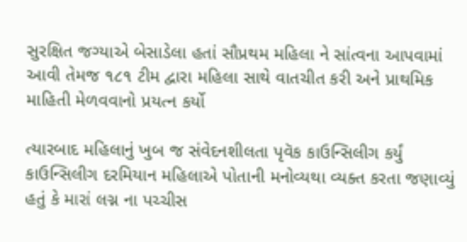સુરક્ષિત જગ્યાએ બેસાડેલા હતાં સૌપ્રથમ મહિલા ને સાંત્વના આપવામાં આવી તેમજ ૧૮૧ ટીમ દ્વારા મહિલા સાથે વાતચીત કરી અને પ્રાથમિક માહિતી મેળવવાનો પ્રયત્ન કર્યો

ત્યારબાદ મહિલાનું ખુબ જ સંવેદનશીલતા પૃવૅક કાઉન્સિલીગ કર્યું કાઉન્સિલીગ દરમિયાન મહિલાએ પોતાની મનોવ્યથા વ્યક્ત કરતા જણાવ્યું હતું કે મારાં લગ્ન ના પચ્ચીસ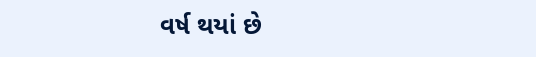વર્ષ થયાં છે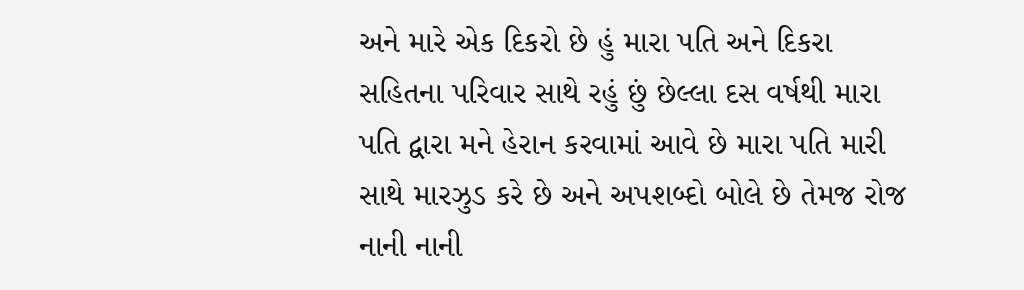અને મારે એક દિકરો છે હું મારા પતિ અને દિકરા સહિતના પરિવાર સાથે રહું છું છેલ્લા દસ વર્ષથી મારા પતિ દ્વારા મને હેરાન કરવામાં આવે છે મારા પતિ મારી સાથે મારઝુડ કરે છે અને અપશબ્દો બોલે છે તેમજ રોજ નાની નાની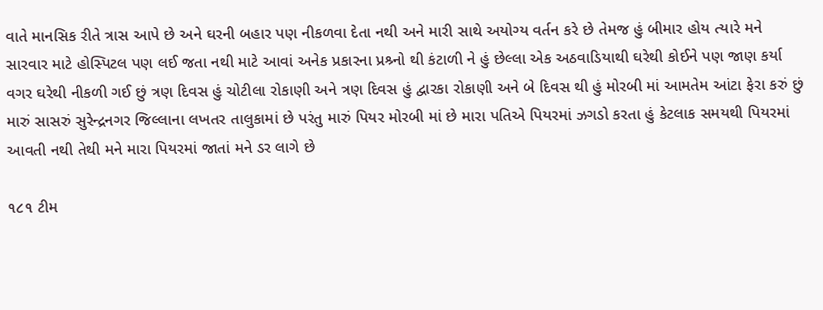વાતે માનસિક રીતે ત્રાસ આપે છે અને ઘરની બહાર પણ નીકળવા દેતા નથી અને મારી સાથે અયોગ્ય વર્તન કરે છે તેમજ હું બીમાર હોય ત્યારે મને સારવાર માટે હોસ્પિટલ પણ લઈ જતા નથી માટે આવાં અનેક પ્રકારના પ્રશ્ર્નો થી કંટાળી ને હું છેલ્લા એક અઠવાડિયાથી ઘરેથી કોઈને પણ જાણ કર્યા વગર ઘરેથી નીકળી ગઈ છું ત્રણ દિવસ હું ચોટીલા રોકાણી અને ત્રણ દિવસ હું દ્વારકા રોકાણી અને બે દિવસ થી હું મોરબી માં આમતેમ આંટા ફેરા કરું છું મારું સાસરું સુરેન્દ્રનગર જિલ્લાના લખતર તાલુકામાં છે પરંતુ મારું પિયર મોરબી માં છે મારા પતિએ પિયરમાં ઝગડો કરતા હું કેટલાક સમયથી પિયરમાં આવતી નથી તેથી મને મારા પિયરમાં જાતાં મને ડર લાગે છે

૧૮૧ ટીમ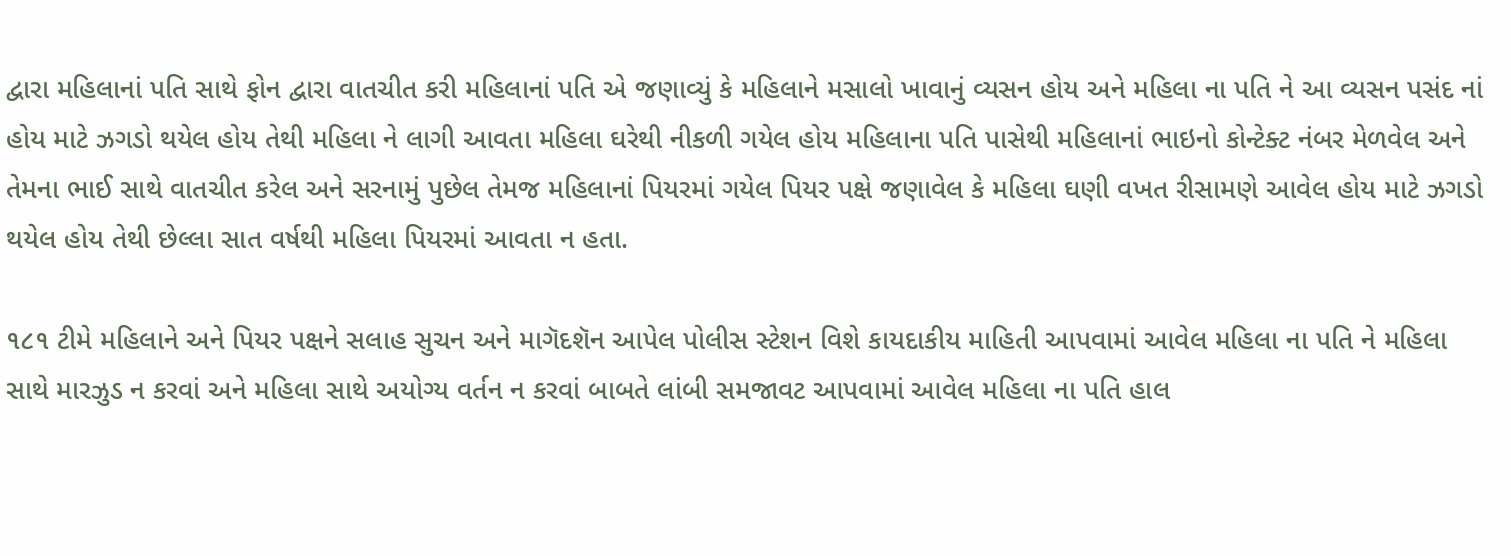દ્વારા મહિલાનાં પતિ સાથે ફોન દ્વારા વાતચીત કરી મહિલાનાં પતિ એ જણાવ્યું કે મહિલાને મસાલો ખાવાનું વ્યસન હોય અને મહિલા ના પતિ ને આ વ્યસન પસંદ નાં હોય માટે ઝગડો થયેલ હોય તેથી મહિલા ને લાગી આવતા મહિલા ઘરેથી નીકળી ગયેલ હોય મહિલાના પતિ પાસેથી મહિલાનાં ભાઇનો કોન્ટેક્ટ નંબર મેળવેલ અને તેમના ભાઈ સાથે વાતચીત કરેલ અને સરનામું પુછેલ તેમજ મહિલાનાં પિયરમાં ગયેલ પિયર પક્ષે જણાવેલ કે મહિલા ઘણી વખત રીસામણે આવેલ હોય માટે ઝગડો થયેલ હોય તેથી છેલ્લા સાત વર્ષથી મહિલા પિયરમાં આવતા ન હતા.

૧૮૧ ટીમે મહિલાને અને પિયર પક્ષને સલાહ સુચન અને માગૅદશૅન આપેલ પોલીસ સ્ટેશન વિશે કાયદાકીય માહિતી આપવામાં આવેલ મહિલા ના પતિ ને મહિલા સાથે મારઝુડ ન કરવાં અને મહિલા સાથે અયોગ્ય વર્તન ન કરવાં બાબતે લાંબી સમજાવટ આપવામાં આવેલ મહિલા ના પતિ હાલ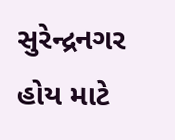સુરેન્દ્રનગર હોય માટે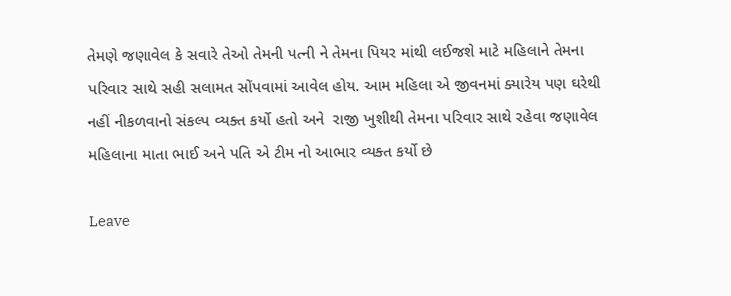તેમણે જણાવેલ કે સવારે તેઓ તેમની પત્ની ને તેમના પિયર માંથી લઈજશે માટે મહિલાને તેમના પરિવાર સાથે સહી સલામત સોંપવામાં આવેલ હોય. આમ મહિલા એ જીવનમાં ક્યારેય પણ ઘરેથી નહીં નીકળવાનો સંકલ્પ વ્યક્ત કર્યો હતો અને  રાજી ખુશીથી તેમના પરિવાર સાથે રહેવા જણાવેલ મહિલાના માતા ભાઈ અને પતિ એ ટીમ નો આભાર વ્યક્ત કર્યો છે

Leave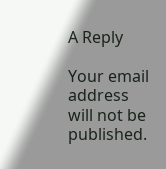A Reply

Your email address will not be published.